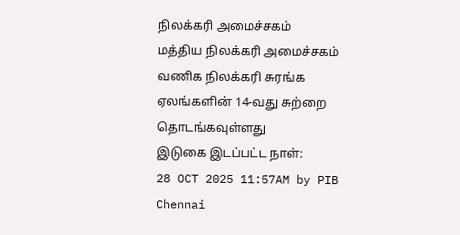நிலக்கரி அமைச்சகம்
மத்திய நிலக்கரி அமைச்சகம் வணிக நிலக்கரி சுரங்க ஏலங்களின் 14-வது சுற்றை தொடங்கவுள்ளது
இடுகை இடப்பட்ட நாள்:
28 OCT 2025 11:57AM by PIB Chennai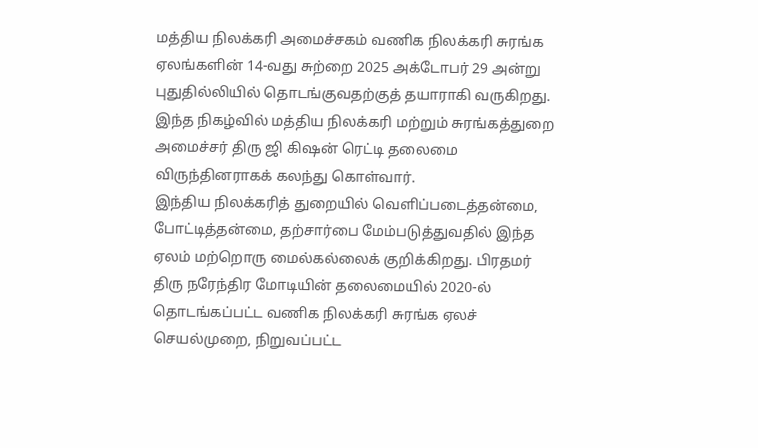மத்திய நிலக்கரி அமைச்சகம் வணிக நிலக்கரி சுரங்க ஏலங்களின் 14-வது சுற்றை 2025 அக்டோபர் 29 அன்று புதுதில்லியில் தொடங்குவதற்குத் தயாராகி வருகிறது. இந்த நிகழ்வில் மத்திய நிலக்கரி மற்றும் சுரங்கத்துறை அமைச்சர் திரு ஜி கிஷன் ரெட்டி தலைமை விருந்தினராகக் கலந்து கொள்வார்.
இந்திய நிலக்கரித் துறையில் வெளிப்படைத்தன்மை, போட்டித்தன்மை, தற்சார்பை மேம்படுத்துவதில் இந்த ஏலம் மற்றொரு மைல்கல்லைக் குறிக்கிறது. பிரதமர் திரு நரேந்திர மோடியின் தலைமையில் 2020-ல் தொடங்கப்பட்ட வணிக நிலக்கரி சுரங்க ஏலச் செயல்முறை, நிறுவப்பட்ட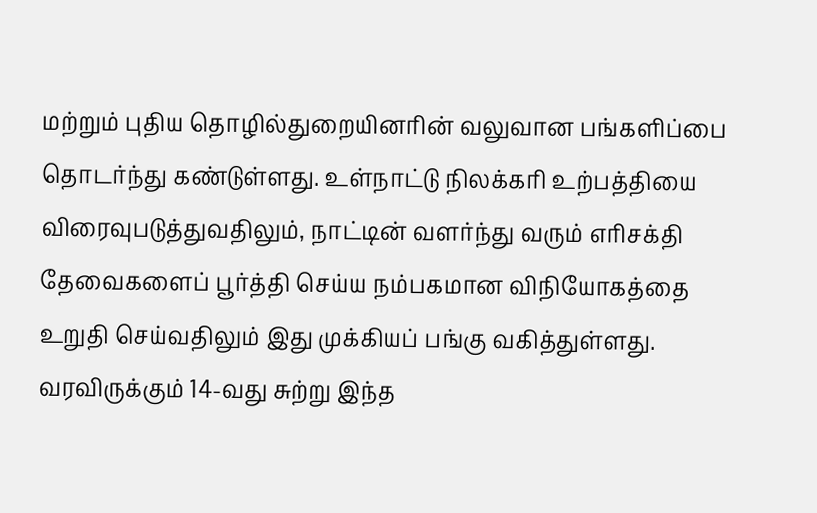மற்றும் புதிய தொழில்துறையினரின் வலுவான பங்களிப்பை தொடர்ந்து கண்டுள்ளது. உள்நாட்டு நிலக்கரி உற்பத்தியை விரைவுபடுத்துவதிலும், நாட்டின் வளர்ந்து வரும் எரிசக்தி தேவைகளைப் பூர்த்தி செய்ய நம்பகமான விநியோகத்தை உறுதி செய்வதிலும் இது முக்கியப் பங்கு வகித்துள்ளது.
வரவிருக்கும் 14-வது சுற்று இந்த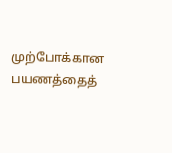முற்போக்கான பயணத்தைத்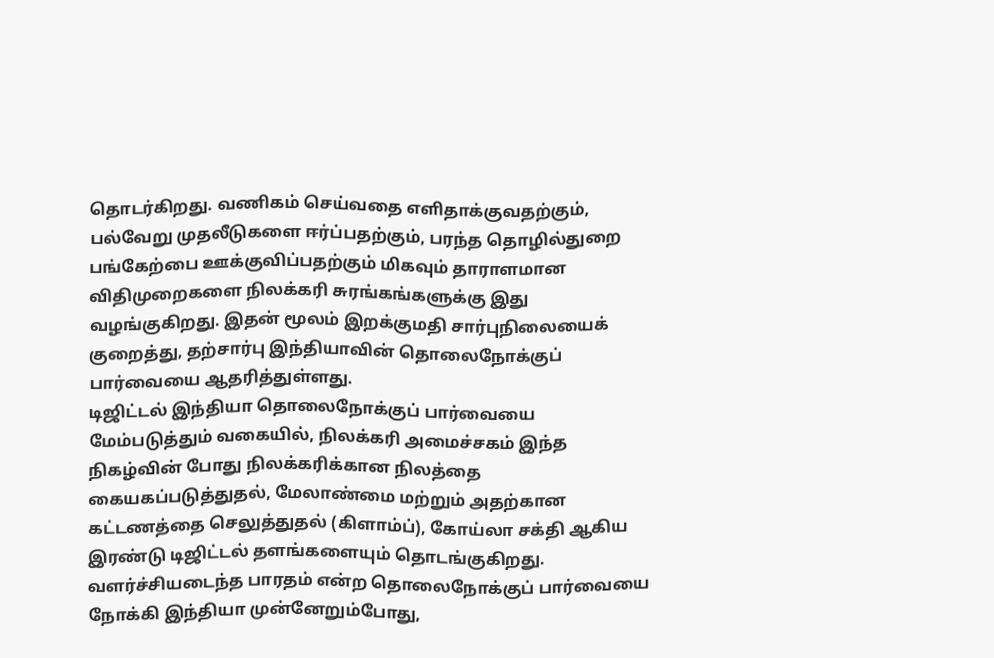தொடர்கிறது. வணிகம் செய்வதை எளிதாக்குவதற்கும், பல்வேறு முதலீடுகளை ஈர்ப்பதற்கும், பரந்த தொழில்துறை பங்கேற்பை ஊக்குவிப்பதற்கும் மிகவும் தாராளமான விதிமுறைகளை நிலக்கரி சுரங்கங்களுக்கு இது வழங்குகிறது. இதன் மூலம் இறக்குமதி சார்புநிலையைக் குறைத்து, தற்சார்பு இந்தியாவின் தொலைநோக்குப் பார்வையை ஆதரித்துள்ளது.
டிஜிட்டல் இந்தியா தொலைநோக்குப் பார்வையை மேம்படுத்தும் வகையில், நிலக்கரி அமைச்சகம் இந்த நிகழ்வின் போது நிலக்கரிக்கான நிலத்தை கையகப்படுத்துதல், மேலாண்மை மற்றும் அதற்கான கட்டணத்தை செலுத்துதல் (கிளாம்ப்), கோய்லா சக்தி ஆகிய இரண்டு டிஜிட்டல் தளங்களையும் தொடங்குகிறது.
வளர்ச்சியடைந்த பாரதம் என்ற தொலைநோக்குப் பார்வையை நோக்கி இந்தியா முன்னேறும்போது,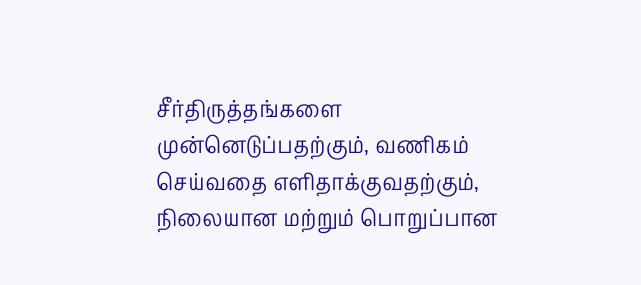சீர்திருத்தங்களை முன்னெடுப்பதற்கும், வணிகம் செய்வதை எளிதாக்குவதற்கும், நிலையான மற்றும் பொறுப்பான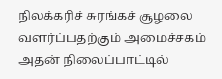நிலக்கரிச் சுரங்கச் சூழலை வளர்ப்பதற்கும் அமைச்சகம் அதன் நிலைப்பாட்டில்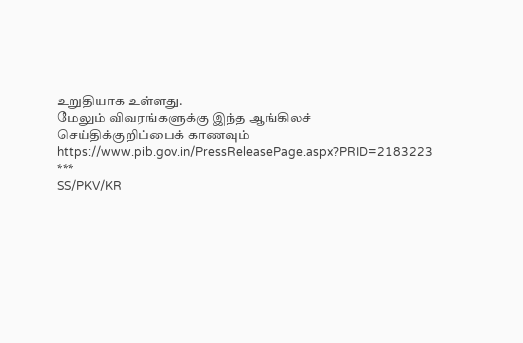உறுதியாக உள்ளது.
மேலும் விவரங்களுக்கு இந்த ஆங்கிலச் செய்திக்குறிப்பைக் காணவும் https://www.pib.gov.in/PressReleasePage.aspx?PRID=2183223
***
SS/PKV/KR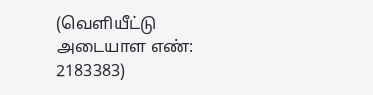(வெளியீட்டு அடையாள எண்: 2183383)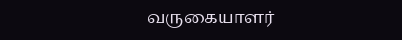வருகையாளர்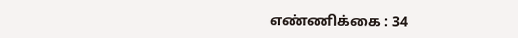எண்ணிக்கை : 34